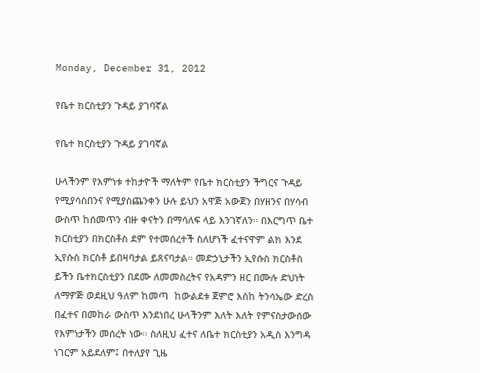Monday, December 31, 2012

የቤተ ክርስቲያን ጉዳይ ያገባኛል

የቤተ ክርስቲያን ጉዳይ ያገባኛል

ሁላችንም የእምነቱ ተከታዮች ማለትም የቤተ ክርስቲያን ችግርና ጉዳይ የሚያሳስበንና የሚያስጨንቀን ሁሉ ይህን አዋጅ አውጀን በሃዘንና በሃሳብ ውስጥ ከሰመጥን ብዙ ቀናትን በማሳለፍ ላይ እንገኛለን። በእርግጥ ቤተ ክርስቲያን በክርስቶስ ደም የተመሰረተች ስለሆነች ፈተናዋም ልክ እንደ ኢየሱስ ክርስቶ ይበዛባታል ይጸናባታል። መድኃኒታችን ኢየሱስ ክርስቶስ ይችን ቤተክርስቲያን በደሙ ለመመስረትና የአዳምን ዘር በሙሉ ድህነት ለማዎጅ ወደዚህ ዓለም ከመጣ  ከውልደቱ ጀምሮ እስከ ትንሳኤው ድረስ በፈተና በመከራ ውስጥ እንደነበረ ሁላችንም እለት እለት የምናስታውሰው የእምነታችን መሰረት ነው። ስለዚህ ፈተና ለቤተ ክርስቲያን አዲስ እንግዳ ነገርም አይደለም፤ በተለያየ ጊዜ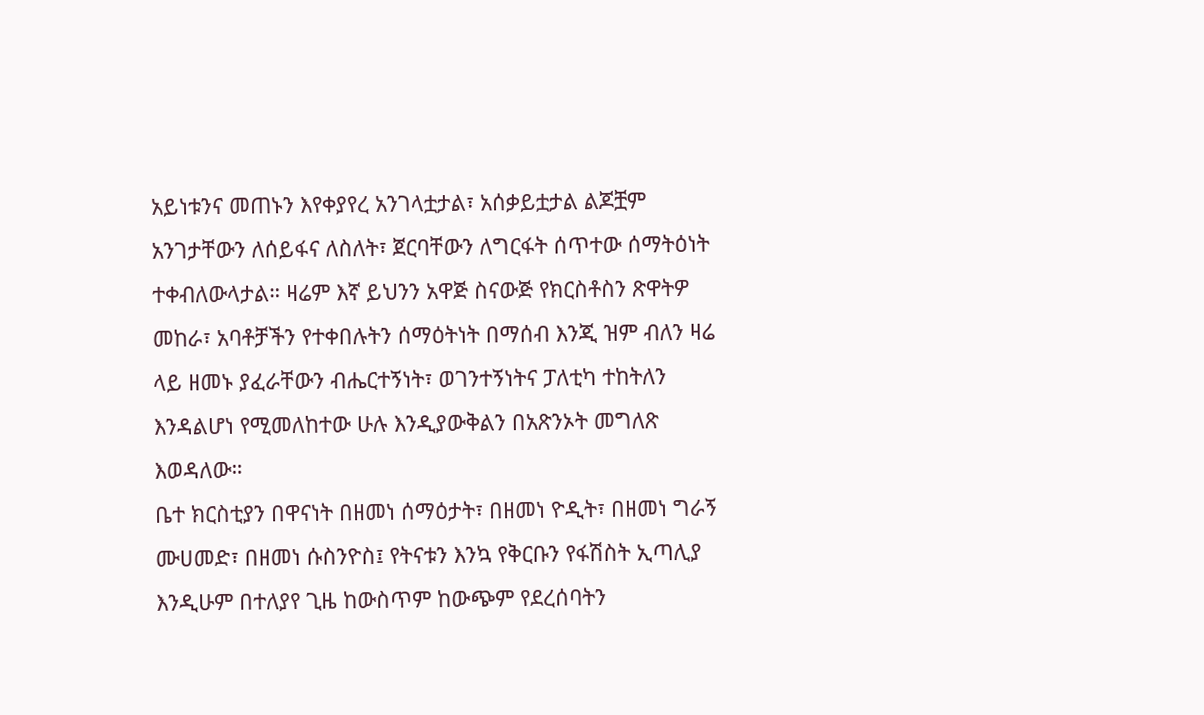አይነቱንና መጠኑን እየቀያየረ አንገላቷታል፣ አሰቃይቷታል ልጆቿም አንገታቸውን ለሰይፋና ለስለት፣ ጀርባቸውን ለግርፋት ሰጥተው ሰማትዕነት ተቀብለውላታል። ዛሬም እኛ ይህንን አዋጅ ስናውጅ የክርስቶስን ጽዋትዎ መከራ፣ አባቶቻችን የተቀበሉትን ሰማዕትነት በማሰብ እንጂ ዝም ብለን ዛሬ ላይ ዘመኑ ያፈራቸውን ብሔርተኝነት፣ ወገንተኝነትና ፓለቲካ ተከትለን እንዳልሆነ የሚመለከተው ሁሉ እንዲያውቅልን በአጽንኦት መግለጽ እወዳለው።
ቤተ ክርስቲያን በዋናነት በዘመነ ሰማዕታት፣ በዘመነ ዮዲት፣ በዘመነ ግራኝ ሙሀመድ፣ በዘመነ ሱስንዮስ፤ የትናቱን እንኳ የቅርቡን የፋሽስት ኢጣሊያ እንዲሁም በተለያየ ጊዜ ከውስጥም ከውጭም የደረሰባትን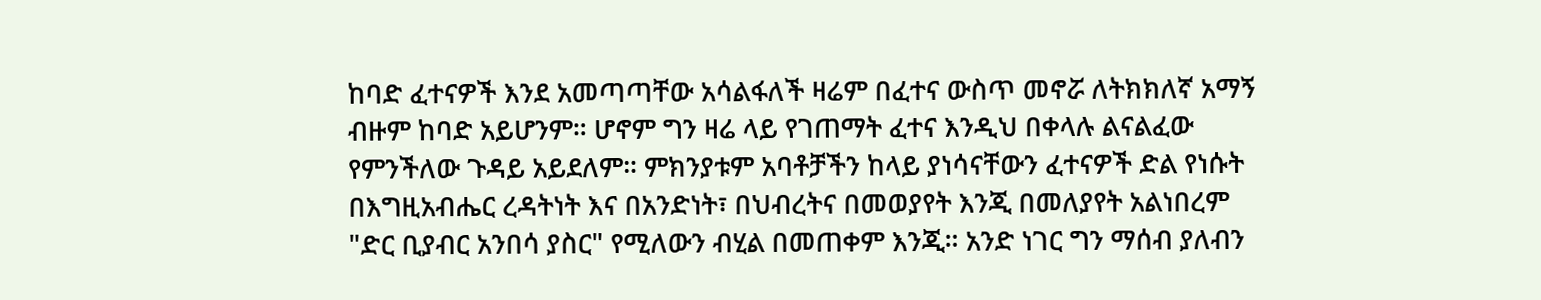ከባድ ፈተናዎች እንደ አመጣጣቸው አሳልፋለች ዛሬም በፈተና ውስጥ መኖሯ ለትክክለኛ አማኝ ብዙም ከባድ አይሆንም። ሆኖም ግን ዛሬ ላይ የገጠማት ፈተና እንዲህ በቀላሉ ልናልፈው የምንችለው ጉዳይ አይደለም። ምክንያቱም አባቶቻችን ከላይ ያነሳናቸውን ፈተናዎች ድል የነሱት በእግዚአብሔር ረዳትነት እና በአንድነት፣ በህብረትና በመወያየት እንጂ በመለያየት አልነበረም "ድር ቢያብር አንበሳ ያስር" የሚለውን ብሂል በመጠቀም እንጂ። አንድ ነገር ግን ማሰብ ያለብን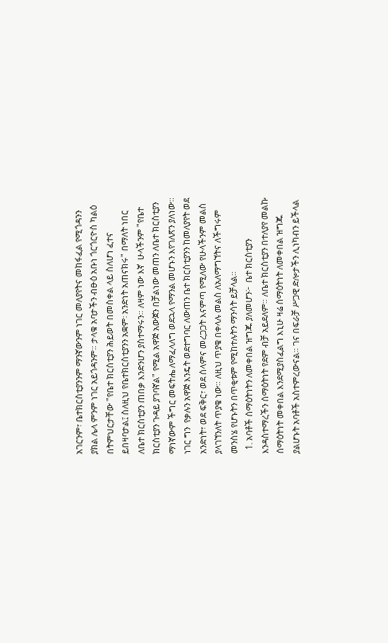አገርንም፣ ቤተክርስቲያንንም ማንኛውንም ነገር መለያየትና መከፋፈል የሚጎዳንን ያክል ሌላ ምንም ነገር አይጎዳንም። ታላቁ አባታችን ብፁዕ አቡነ ጎርጎርዮስ ካልዕ በትምህርታቸው "የቤተ ክርስቲያን ሕይወት በመስቀል ላይ ስለሆነ ፈተና ይበዛባታል፤ ስለዚህ የቤተክርስቲያንን አቋም፡ አንድነት አጠናክሩ" በማለት ነበር ለቤተ ክርስቲያን ጠበቃ እንድንሆን ያስተማሩን። ለዛም ነው እኛ  ሁላችንም "የቤተ ክርስቲያን ጉዳይ ያገባኛል" የሚል አዋጅ አውጀን በቻልነው መጠን ለቤተ ክርስቲያን ማነኛውም ችግር መፍትሔ ለማፈላለግ ወደኋላ የማንል መሆኑን እየገለጽን ያለነው። ነገር ግን  የቃሉን አዋጅ እንዴት ወደተግባር ለውጠን ቤተ ክርስቲያንን ከመለያየት ወደ አንድነት፣ ወደ ፍቅር፣ ወደ ሰላምና መረጋጋት እናምጣ የሚለው የሁላችንም መልስ ያላገኘንለት ጥያቄ ነው። ለዚህ ጥያቄ በቀላሉ መልስ ለአለማግኘትና ለችግሩም መንስሄ የሆኑትን በጥቂቱም የሚከተሉትን ማንሳት ይቻላል።
  1. አባቶች ሰማዕትነትን ለመቀበል ዝግጁ ያለመሆን፦  ቤተ ክርስቲያን እንዳስተማረችን ሰማዕትነት የደም ብቻ አይደለም። ለቤተ ክርስቲያን በተለያየ መልኩ ሰማዕትነት መቀበል እንደሚያስፈልግ እኒሁ ዛሬ ሰማዕትነት ለመቀበል ዝግጁ ያልሆኑት አባቶች አስተምረውናል። ገና በፍራቻ ሥጋዊ ድሎታችን ሊነካብን ይችላል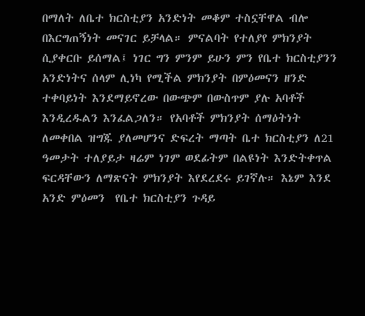በማለት ለቤተ ክርስቲያን አንድነት መቆም ተስኗቸዋል ብሎ በእርግጠኝነት መናገር ይቻላል። ምናልባት የተለያየ ምክንያት ሲያቀርቡ ይሰማል፤ ነገር ግን ምንም ይሁን ምን የቤተ ክርስቲያንን አንድነትና ሰላም ሊነካ የሚችል ምክንያት በምዕመናን ዘንድ ተቀባይነት እንደማይኖረው በውጭም በውስጥም ያሉ አባቶች እንዲረዱልን እንፈልጋለን። የአባቶች ምክንያት ሰማዕትነት ለመቀበል ዝግጁ ያለመሆንና ድፍረት ማጣት ቤተ ክርስቲያን ለ21 ዓመታት ተለያይታ ዛሬም ነገም ወደፊትም በልዩነት እንድትቀጥል ፍርዳቸውን ለማጽናት ምክንያት እየደረደሩ ይገኛሉ። እኔም እንደ አንድ ምዕመን  የቤተ ክርስቲያን ጉዳይ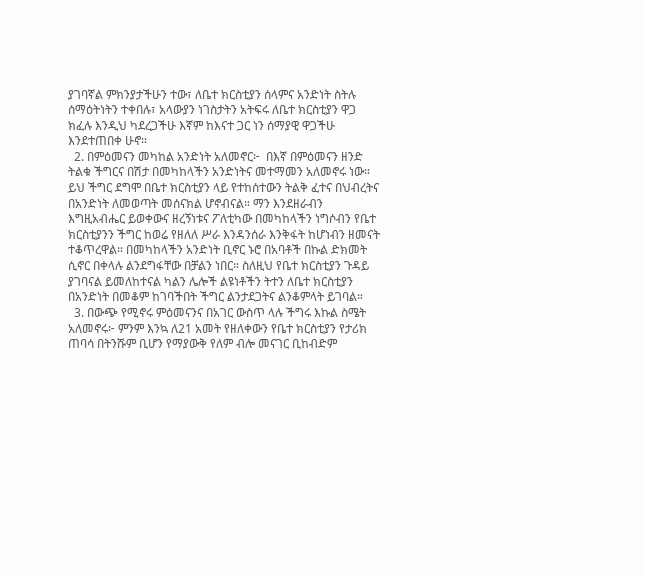ያገባኛል ምክንያታችሁን ተው፣ ለቤተ ክርስቲያን ሰላምና አንድነት ስትሉ ሰማዕትነትን ተቀበሉ፣ አላውያን ነገስታትን አትፍሩ ለቤተ ክርስቲያን ዋጋ ክፈሉ እንዲህ ካደረጋችሁ እኛም ከእናተ ጋር ነን ሰማያዊ ዋጋችሁ እንደተጠበቀ ሁኖ።
  2. በምዕመናን መካከል አንድነት አለመኖር፦  በእኛ በምዕመናን ዘንድ ትልቁ ችግርና በሽታ በመካከላችን አንድነትና መተማመን አለመኖሩ ነው። ይህ ችግር ደግሞ በቤተ ክርስቲያን ላይ የተከሰተውን ትልቅ ፈተና በህብረትና በአንድነት ለመወጣት መሰናክል ሆኖብናል። ማን እንደዘራብን እግዚአብሔር ይወቀውና ዘረኝነቱና ፖለቲካው በመካከላችን ነግሶብን የቤተ ክርስቲያንን ችግር ከወሬ የዘለለ ሥራ እንዳንሰራ እንቅፋት ከሆነብን ዘመናት ተቆጥረዋል። በመካከላችን አንድነት ቢኖር ኑሮ በአባቶች በኩል ድክመት ሲኖር በቀላሉ ልንደግፋቸው በቻልን ነበር። ስለዚህ የቤተ ክርስቲያን ጉዳይ ያገባናል ይመለከተናል ካልን ሌሎች ልዩነቶችን ትተን ለቤተ ክርስቲያን በአንድነት በመቆም ከገባችበት ችግር ልንታደጋትና ልንቆምላት ይገባል።
  3. በውጭ የሚኖሩ ምዕመናንና በአገር ውስጥ ላሉ ችግሩ እኩል ስሜት አለመኖሩ፦ ምንም እንኳ ለ21 አመት የዘለቀውን የቤተ ክርስቲያን የታሪክ ጠባሳ በትንሹም ቢሆን የማያውቅ የለም ብሎ መናገር ቢከብድም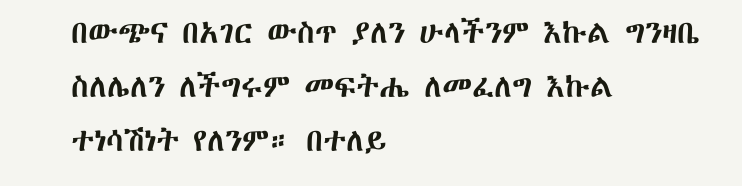በውጭና በአገር ውስጥ ያለን ሁላችንም እኩል ግንዛቤ ስለሌለን ለችግሩም መፍትሔ ለመፈለግ እኩል ተነሳሽነት የለንም። በተለይ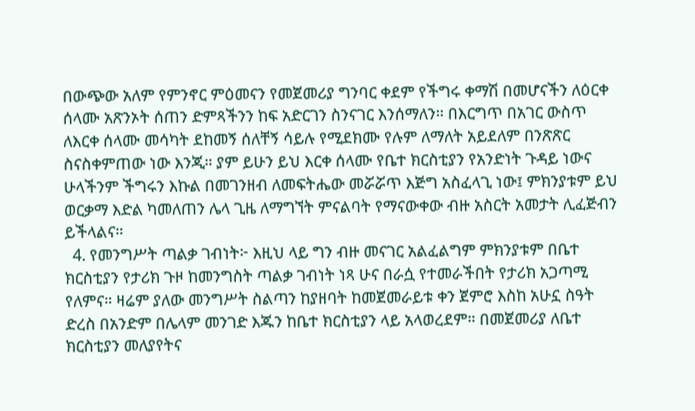በውጭው አለም የምንኖር ምዕመናን የመጀመሪያ ግንባር ቀደም የችግሩ ቀማሽ በመሆናችን ለዕርቀ ሰላሙ አጽንኦት ሰጠን ድምጻችንን ከፍ አድርገን ስንናገር እንሰማለን። በእርግጥ በአገር ውስጥ ለእርቀ ሰላሙ መሳካት ደከመኝ ሰለቸኝ ሳይሉ የሚደክሙ የሉም ለማለት አይደለም በንጽጽር ስናስቀምጠው ነው እንጂ። ያም ይሁን ይህ እርቀ ሰላሙ የቤተ ክርስቲያን የአንድነት ጉዳይ ነውና ሁላችንም ችግሩን እኩል በመገንዘብ ለመፍትሔው መሯሯጥ እጅግ አስፈላጊ ነው፤ ምክንያቱም ይህ ወርቃማ እድል ካመለጠን ሌላ ጊዜ ለማግኘት ምናልባት የማናውቀው ብዙ አስርት አመታት ሊፈጅብን ይችላልና።
  4. የመንግሥት ጣልቃ ገብነት፦ እዚህ ላይ ግን ብዙ መናገር አልፈልግም ምክንያቱም በቤተ ክርስቲያን የታሪክ ጉዞ ከመንግስት ጣልቃ ገብነት ነጻ ሁና በራሷ የተመራችበት የታሪክ አጋጣሚ የለምና። ዛሬም ያለው መንግሥት ስልጣን ከያዘባት ከመጀመራይቱ ቀን ጀምሮ እስከ አሁኗ ስዓት ድረስ በአንድም በሌላም መንገድ እጁን ከቤተ ክርስቲያን ላይ አላወረደም። በመጀመሪያ ለቤተ ክርስቲያን መለያየትና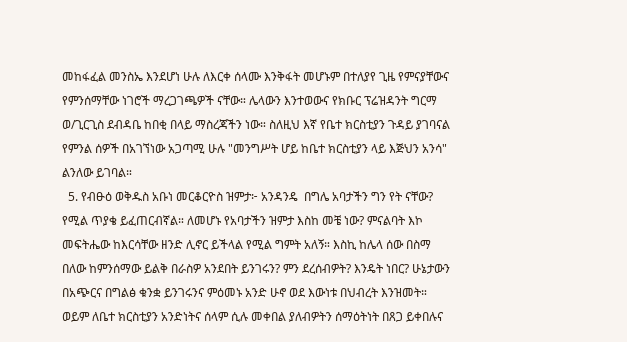መከፋፈል መንስኤ እንደሆነ ሁሉ ለእርቀ ሰላሙ እንቅፋት መሆኑም በተለያየ ጊዜ የምናያቸውና የምንሰማቸው ነገሮች ማረጋገጫዎች ናቸው። ሌላውን እንተወውና የክቡር ፕሬዝዳንት ግርማ ወ/ጊርጊስ ደብዳቤ ከበቂ በላይ ማስረጃችን ነው። ስለዚህ እኛ የቤተ ክርስቲያን ጉዳይ ያገባናል የምንል ሰዎች በአገኘነው አጋጣሚ ሁሉ "መንግሥት ሆይ ከቤተ ክርስቲያን ላይ እጅህን አንሳ" ልንለው ይገባል።
  5. የብፁዕ ወቅዱስ አቡነ መርቆርዮስ ዝምታ፦ አንዳንዴ  በግሌ አባታችን ግን የት ናቸው? የሚል ጥያቄ ይፈጠርብኛል። ለመሆኑ የአባታችን ዝምታ እስከ መቼ ነው? ምናልባት እኮ መፍትሔው ከእርሳቸው ዘንድ ሊኖር ይችላል የሚል ግምት አለኝ። እስኪ ከሌላ ሰው በስማ በለው ከምንሰማው ይልቅ በራስዎ አንደበት ይንገሩን? ምን ደረሰብዎት? እንዴት ነበር? ሁኔታውን በአጭርና በግልፅ ቁንቋ ይንገሩንና ምዕመኑ አንድ ሁኖ ወደ እውነቱ በህብረት እንዝመት። ወይም ለቤተ ክርስቲያን አንድነትና ሰላም ሲሉ መቀበል ያለብዎትን ሰማዕትነት በጸጋ ይቀበሉና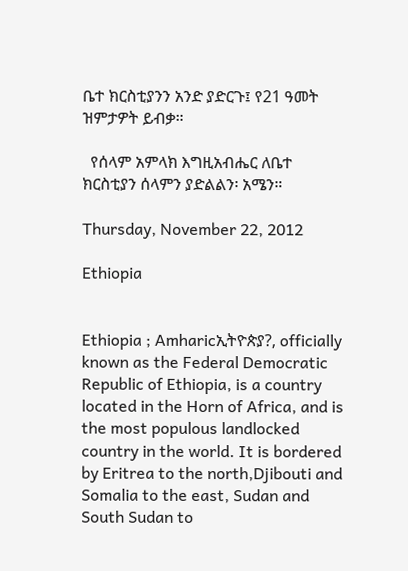ቤተ ክርስቲያንን አንድ ያድርጉ፤ የ21 ዓመት ዝምታዎት ይብቃ።

  የሰላም አምላክ እግዚአብሔር ለቤተ ክርስቲያን ሰላምን ያድልልን፡ አሜን።

Thursday, November 22, 2012

Ethiopia


Ethiopia ; Amharicኢትዮጵያ?, officially known as the Federal Democratic Republic of Ethiopia, is a country located in the Horn of Africa, and is the most populous landlocked country in the world. It is bordered by Eritrea to the north,Djibouti and Somalia to the east, Sudan and South Sudan to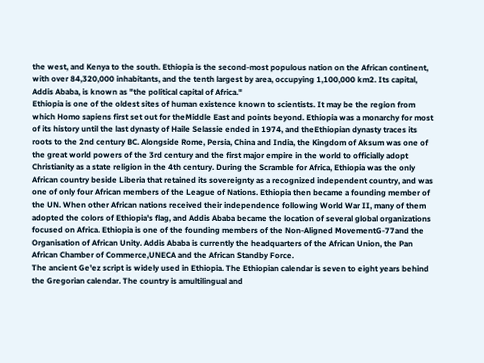the west, and Kenya to the south. Ethiopia is the second-most populous nation on the African continent, with over 84,320,000 inhabitants, and the tenth largest by area, occupying 1,100,000 km2. Its capital, Addis Ababa, is known as "the political capital of Africa."
Ethiopia is one of the oldest sites of human existence known to scientists. It may be the region from which Homo sapiens first set out for theMiddle East and points beyond. Ethiopia was a monarchy for most of its history until the last dynasty of Haile Selassie ended in 1974, and theEthiopian dynasty traces its roots to the 2nd century BC. Alongside Rome, Persia, China and India, the Kingdom of Aksum was one of the great world powers of the 3rd century and the first major empire in the world to officially adopt Christianity as a state religion in the 4th century. During the Scramble for Africa, Ethiopia was the only African country beside Liberia that retained its sovereignty as a recognized independent country, and was one of only four African members of the League of Nations. Ethiopia then became a founding member of the UN. When other African nations received their independence following World War II, many of them adopted the colors of Ethiopia's flag, and Addis Ababa became the location of several global organizations focused on Africa. Ethiopia is one of the founding members of the Non-Aligned MovementG-77and the Organisation of African Unity. Addis Ababa is currently the headquarters of the African Union, the Pan African Chamber of Commerce,UNECA and the African Standby Force.
The ancient Ge'ez script is widely used in Ethiopia. The Ethiopian calendar is seven to eight years behind the Gregorian calendar. The country is amultilingual and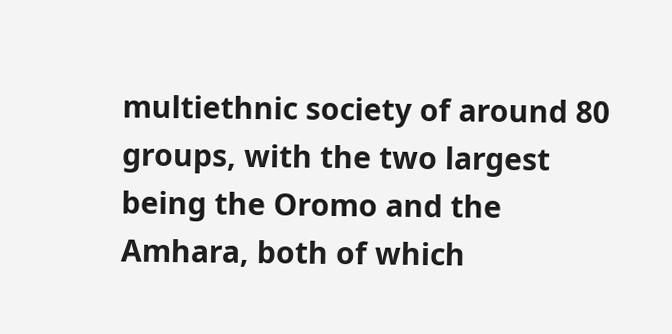multiethnic society of around 80 groups, with the two largest being the Oromo and the Amhara, both of which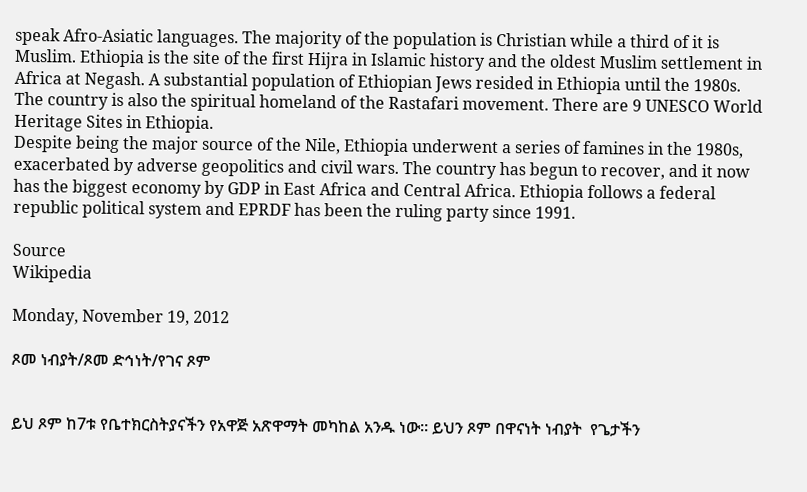speak Afro-Asiatic languages. The majority of the population is Christian while a third of it is Muslim. Ethiopia is the site of the first Hijra in Islamic history and the oldest Muslim settlement in Africa at Negash. A substantial population of Ethiopian Jews resided in Ethiopia until the 1980s. The country is also the spiritual homeland of the Rastafari movement. There are 9 UNESCO World Heritage Sites in Ethiopia.
Despite being the major source of the Nile, Ethiopia underwent a series of famines in the 1980s, exacerbated by adverse geopolitics and civil wars. The country has begun to recover, and it now has the biggest economy by GDP in East Africa and Central Africa. Ethiopia follows a federal republic political system and EPRDF has been the ruling party since 1991.

Source
Wikipedia

Monday, November 19, 2012

ጾመ ነብያት/ጾመ ድኅነት/የገና ጾም


ይህ ጾም ከ7ቱ የቤተክርስትያናችን የአዋጅ አጽዋማት መካከል አንዱ ነው። ይህን ጾም በዋናነት ነብያት  የጌታችን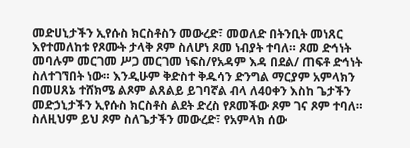መድሀኒታችን ኢየሱስ ክርስቶስን መውረድ፣ መወለድ በትንቢት መነጸር እየተመለከቱ የጾሙት ታላቅ ጾም ስለሆነ ጾመ ነብያት ተባለ። ጾመ ድኅነት መባሉም መርገመ ሥጋ መርገመ ነፍስ/የአዳም እዳ በደል/ ጠፍቶ ድኅነት ስለተገኘበት ነው። እንዲሁም ቅድስተ ቅዱሳን ድንግል ማርያም አምላክን በመሀጸኔ ተሸክሜ ልጾም ልጸልይ ይገባኛል ብላ ለ40ቀን እስከ ጌታችን መድኃኒታችን ኢየሱስ ክርስቶስ ልደት ድረስ የጾመችው ጾም ገና ጾም ተባለ። ስለዚህም ይህ ጾም ስለጌታችን መውረድ፣ የአምላክ ሰው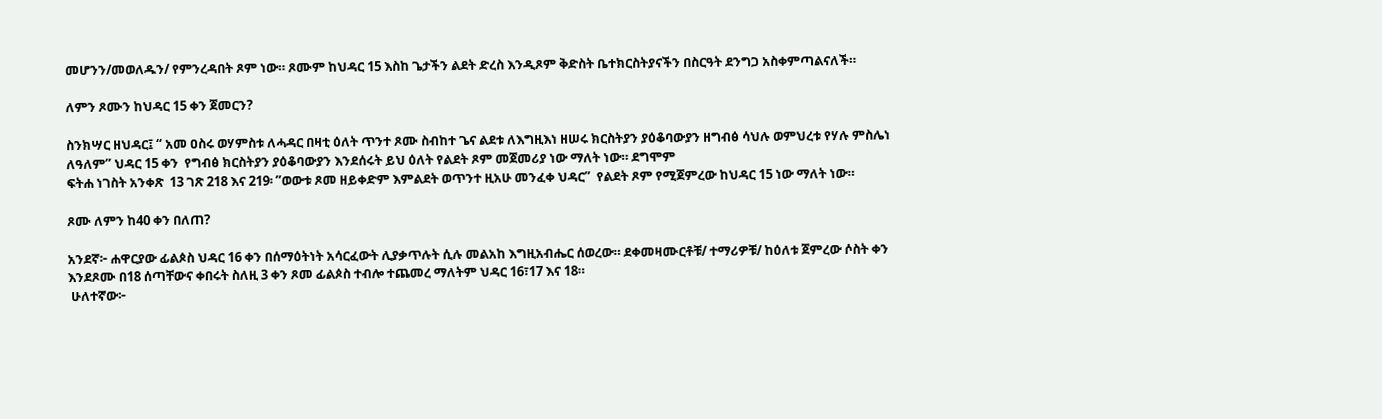መሆንን/መወለዱን/ የምንረዳበት ጾም ነው። ጾሙም ከህዳር 15 እስከ ጌታችን ልደት ድረስ እንዲጾም ቅድስት ቤተክርስትያናችን በስርዓት ደንግጋ አስቀምጣልናለች።

ለምን ጾሙን ከህዳር 15 ቀን ጀመርን?

ስንክሣር ዘህዳር፤ “ አመ ዐስሩ ወሃምስቱ ለሓዳር በዛቲ ዕለት ጥንተ ጾሙ ስብከተ ጌና ልደቱ ለእግዚእነ ዘሠሩ ክርስትያን ያዕቆባውያን ዘግብፅ ሳህሉ ወምህረቱ የሃሉ ምስሌነ ለዓለም” ህዳር 15 ቀን  የግብፅ ክርስትያን ያዕቆባውያን እንደሰሩት ይህ ዕለት የልደት ጾም መጀመሪያ ነው ማለት ነው። ደግሞም
ፍትሐ ነገስት አንቀጽ  13 ገጽ 218 እና 219፡ ”ወውቱ ጾመ ዘይቀድም እምልደት ወጥንተ ዚአሁ መንፈቀ ህዳር”  የልደት ጾም የሚጀምረው ከህዳር 15 ነው ማለት ነው።

ጾሙ ለምን ከ40 ቀን በለጠ?

አንደኛ፦ ሐዋርያው ፊልጶስ ህዳር 16 ቀን በሰማዕትነት አሳርፈውት ሊያቃጥሉት ሲሉ መልአከ እግዚአብሔር ሰወረው። ደቀመዛሙርቶቹ/ ተማሪዎቹ/ ከዕለቱ ጀምረው ሶስት ቀን እንደጾሙ በ18 ሰጣቸውና ቀበሩት ስለዚ 3 ቀን ጾመ ፊልጶስ ተብሎ ተጨመረ ማለትም ህዳር 16፣17 እና 18።
 ሁለተኛው፦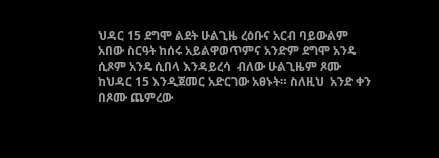ህዳር 15 ደግሞ ልደት ሁልጊዜ ረዕቡና አርብ ባይውልም አበው ስርዓት ከሰሩ አይልዋወጥምና አንድም ደግሞ አንዴ ሲጾም አንዴ ሲበላ እንዳይረሳ  ብለው ሁልጊዜም ጾሙ ከህዳር 15 እንዲጀመር አድርገው አፀኑት። ስለዚህ  አንድ ቀን በጾሙ ጨምረው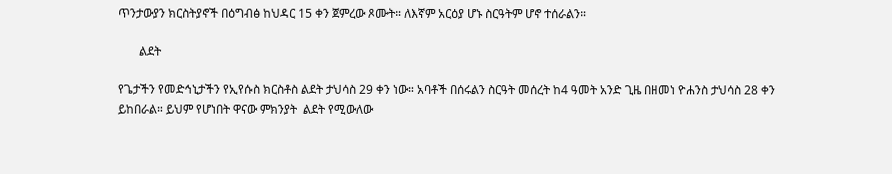ጥንታውያን ክርስትያኖች በዕግብፅ ከህዳር 15 ቀን ጀምረው ጾሙት። ለእኛም አርዕያ ሆኑ ስርዓትም ሆኖ ተሰራልን።

       ልደት

የጌታችን የመድኅኒታችን የኢየሱስ ክርስቶስ ልደት ታህሳስ 29 ቀን ነው። አባቶች በሰሩልን ስርዓት መሰረት ከ4 ዓመት አንድ ጊዜ በዘመነ ዮሐንስ ታህሳስ 28 ቀን ይከበራል። ይህም የሆነበት ዋናው ምክንያት  ልደት የሚውለው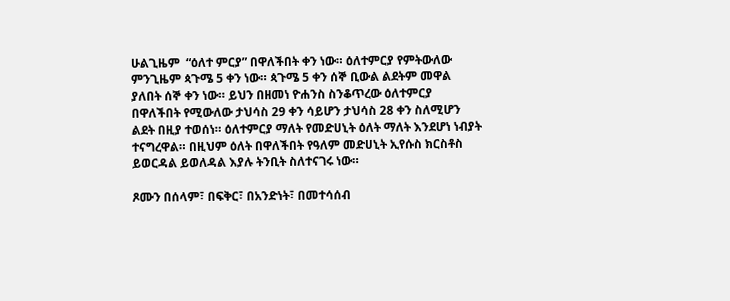ሁልጊዜም  “ዕለተ ምርያ” በዋለችበት ቀን ነው። ዕለተምርያ የምትውለው ምንጊዜም ጳጉሜ 5 ቀን ነው። ጳጉሜ 5 ቀን ሰኞ ቢውል ልደትም መዋል ያለበት ሰኞ ቀን ነው። ይህን በዘመነ ዮሐንስ ስንቆጥረው ዕለተምርያ በዋለችበት የሚውለው ታህሳስ 29 ቀን ሳይሆን ታህሳስ 28 ቀን ስለሚሆን ልደት በዚያ ተወሰነ። ዕለተምርያ ማለት የመድሀኒት ዕለት ማለት እንደሆነ ነብያት ተናግረዋል። በዚህም ዕለት በዋለችበት የዓለም መድሀኒት ኢየሱስ ክርስቶስ ይወርዳል ይወለዳል እያሉ ትንቢት ስለተናገሩ ነው።

ጾሙን በሰላም፣ በፍቅር፣ በአንድነት፣ በመተሳሰብ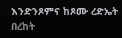እንድንጾምና ከጾሙ ረድኤት በረከት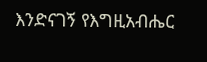እንድናገኝ የእግዚአብሔር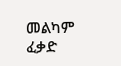መልካም ፈቃድ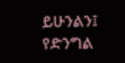ይሁንልን፤ የድንግል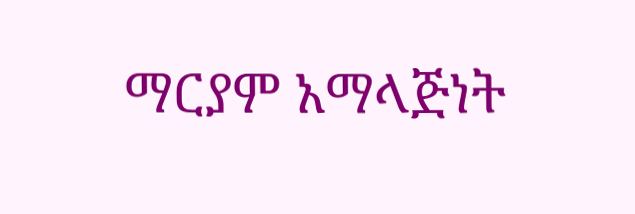ማርያም አማላጅነት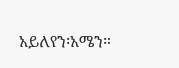አይለየን፡አሜን።